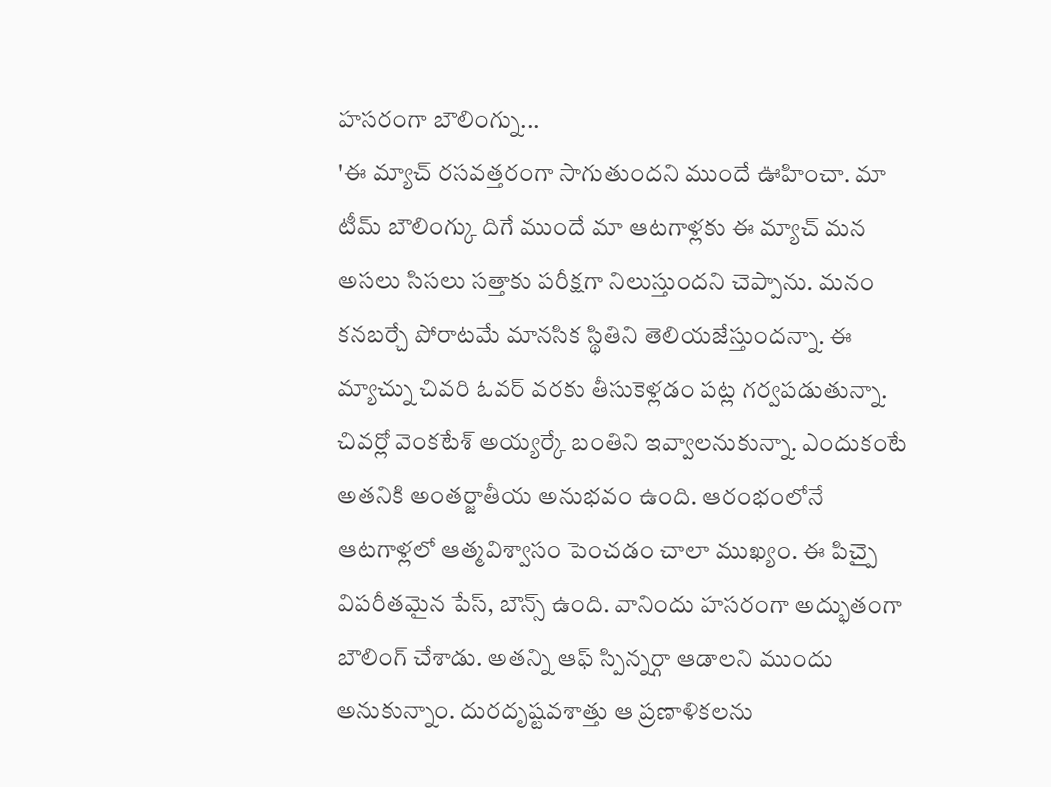హసరంగా బౌలింగ్ను...
'ఈ మ్యాచ్ రసవత్తరంగా సాగుతుందని ముందే ఊహించా. మా టీమ్ బౌలింగ్కు దిగే ముందే మా ఆటగాళ్లకు ఈ మ్యాచ్ మన అసలు సిసలు సత్తాకు పరీక్షగా నిలుస్తుందని చెప్పాను. మనం కనబర్చే పోరాటమే మానసిక స్థితిని తెలియజేస్తుందన్నా. ఈ మ్యాచ్ను చివరి ఓవర్ వరకు తీసుకెళ్లడం పట్ల గర్వపడుతున్నా. చివర్లో వెంకటేశ్ అయ్యర్కే బంతిని ఇవ్వాలనుకున్నా. ఎందుకంటే అతనికి అంతర్జాతీయ అనుభవం ఉంది. ఆరంభంలోనే ఆటగాళ్లలో ఆత్మవిశ్వాసం పెంచడం చాలా ముఖ్యం. ఈ పిచ్పై విపరీతమైన పేస్, బౌన్స్ ఉంది. వానిందు హసరంగా అద్భుతంగా బౌలింగ్ చేశాడు. అతన్ని ఆఫ్ స్పిన్నర్గా ఆడాలని ముందు అనుకున్నాం. దురదృష్టవశాత్తు ఆ ప్రణాళికలను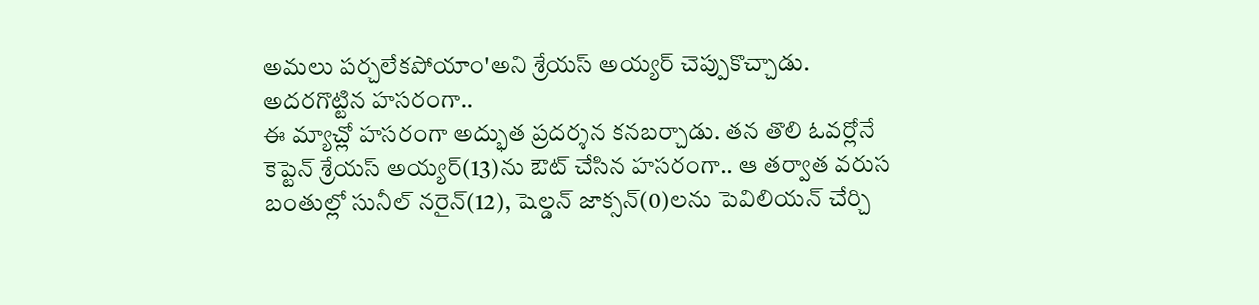అమలు పర్చలేకపోయాం'అని శ్రేయస్ అయ్యర్ చెప్పుకొచ్చాడు.
అదరగొట్టిన హసరంగా..
ఈ మ్యాచ్లో హసరంగా అద్భుత ప్రదర్శన కనబర్చాడు. తన తొలి ఓవర్లోనే కెప్టెన్ శ్రేయస్ అయ్యర్(13)ను ఔట్ చేసిన హసరంగా.. ఆ తర్వాత వరుస బంతుల్లో సునీల్ నరైన్(12), షెల్డన్ జాక్సన్(0)లను పెవిలియన్ చేర్చి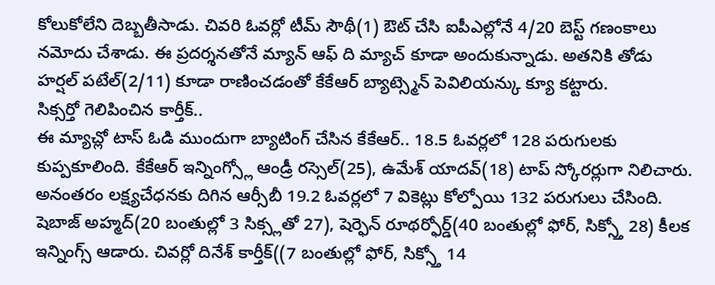కోలుకోలేని దెబ్బతీసాడు. చివరి ఓవర్లో టీమ్ సౌథీ(1) ఔట్ చేసి ఐపీఎల్లోనే 4/20 బెస్ట్ గణంకాలు నమోదు చేశాడు. ఈ ప్రదర్శనతోనే మ్యాన్ ఆఫ్ ది మ్యాచ్ కూడా అందుకున్నాడు. అతనికి తోడు హర్షల్ పటేల్(2/11) కూడా రాణించడంతో కేకేఆర్ బ్యాట్స్మెన్ పెవిలియన్కు క్యూ కట్టారు.
సిక్సర్తో గెలిపించిన కార్తీక్..
ఈ మ్యాచ్లో టాస్ ఓడి ముందుగా బ్యాటింగ్ చేసిన కేకేఆర్.. 18.5 ఓవర్లలో 128 పరుగులకు కుప్పకూలింది. కేకేఆర్ ఇన్నింగ్స్లో ఆండ్రీ రస్సెల్(25), ఉమేశ్ యాదవ్(18) టాప్ స్కోరర్లుగా నిలిచారు. అనంతరం లక్ష్యచేధనకు దిగిన ఆర్సీబీ 19.2 ఓవర్లలో 7 వికెట్లు కోల్పోయి 132 పరుగులు చేసింది. షెబాజ్ అహ్మద్(20 బంతుల్లో 3 సిక్స్లతో 27), షెర్ఫెన్ రూథర్ఫోర్డ్(40 బంతుల్లో ఫోర్, సిక్స్తో 28) కీలక ఇన్నింగ్స్ ఆడారు. చివర్లో దినేశ్ కార్తీక్((7 బంతుల్లో ఫోర్, సిక్స్తో 14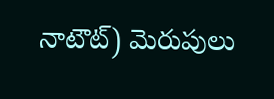నాటౌట్) మెరుపులు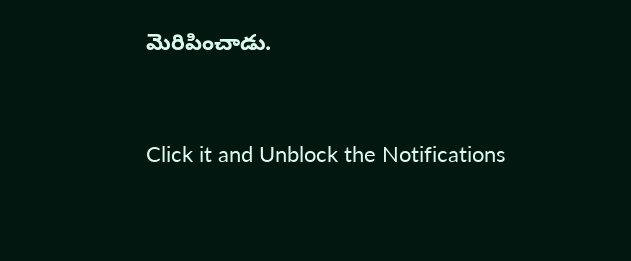మెరిపించాడు.


Click it and Unblock the Notifications